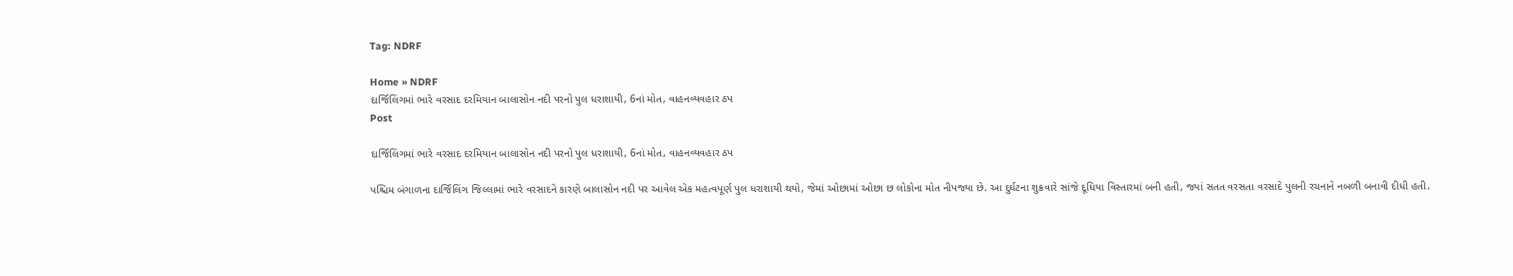Tag: NDRF

Home » NDRF
દાર્જિલિંગમાં ભારે વરસાદ દરમિયાન બાલાસોન નદી પરનો પુલ ધરાશાયી, 6નાં મોત, વાહનવ્યવહાર ઠપ
Post

દાર્જિલિંગમાં ભારે વરસાદ દરમિયાન બાલાસોન નદી પરનો પુલ ધરાશાયી, 6નાં મોત, વાહનવ્યવહાર ઠપ

પશ્ચિમ બંગાળના દાર્જિલિંગ જિલ્લામાં ભારે વરસાદને કારણે બાલાસોન નદી પર આવેલ એક મહત્વપૂર્ણ પુલ ધરાશાયી થયો, જેમાં ઓછામાં ઓછા છ લોકોના મોત નીપજ્યા છે. આ દુર્ઘટના શુક્રવારે સાંજે દૂધિયા વિસ્તારમાં બની હતી, જ્યાં સતત વરસતા વરસાદે પુલની રચનાને નબળી બનાવી દીધી હતી.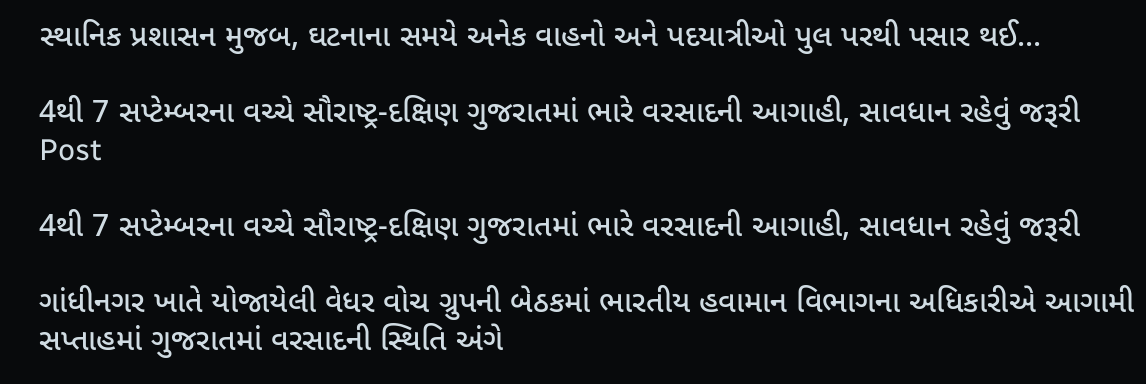સ્થાનિક પ્રશાસન મુજબ, ઘટનાના સમયે અનેક વાહનો અને પદયાત્રીઓ પુલ પરથી પસાર થઈ...

4થી 7 સપ્ટેમ્બરના વચ્ચે સૌરાષ્ટ્ર-દક્ષિણ ગુજરાતમાં ભારે વરસાદની આગાહી, સાવધાન રહેવું જરૂરી
Post

4થી 7 સપ્ટેમ્બરના વચ્ચે સૌરાષ્ટ્ર-દક્ષિણ ગુજરાતમાં ભારે વરસાદની આગાહી, સાવધાન રહેવું જરૂરી

ગાંધીનગર ખાતે યોજાયેલી વેધર વોચ ગ્રુપની બેઠકમાં ભારતીય હવામાન વિભાગના અધિકારીએ આગામી સપ્તાહમાં ગુજરાતમાં વરસાદની સ્થિતિ અંગે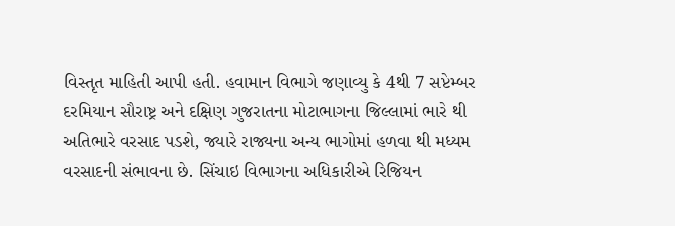વિસ્તૃત માહિતી આપી હતી. હવામાન વિભાગે જણાવ્યુ કે 4થી 7 સપ્ટેમ્બર દરમિયાન સૌરાષ્ટ્ર અને દક્ષિણ ગુજરાતના મોટાભાગના જિલ્લામાં ભારે થી અતિભારે વરસાદ પડશે, જ્યારે રાજ્યના અન્ય ભાગોમાં હળવા થી મધ્યમ વરસાદની સંભાવના છે. સિંચાઇ વિભાગના અધિકારીએ રિજિયન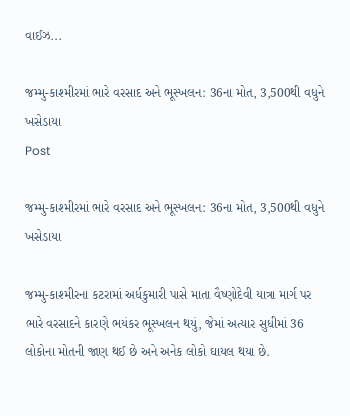વાઈઝ...

જમ્મુ-કાશ્મીરમાં ભારે વરસાદ અને ભૂસ્ખલન: 36ના મોત, 3,500થી વધુને ખસેડાયા
Post

જમ્મુ-કાશ્મીરમાં ભારે વરસાદ અને ભૂસ્ખલન: 36ના મોત, 3,500થી વધુને ખસેડાયા

જમ્મુ-કાશ્મીરના કટરામાં અર્ધકુમારી પાસે માતા વૈષ્ણોદેવી યાત્રા માર્ગ પર ભારે વરસાદને કારણે ભયંકર ભૂસ્ખલન થયું, જેમાં અત્યાર સુધીમાં 36 લોકોના મોતની જાણ થઈ છે અને અનેક લોકો ઘાયલ થયા છે.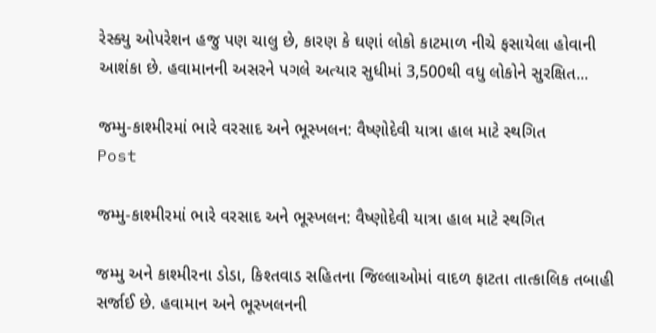રેસ્ક્યુ ઓપરેશન હજુ પણ ચાલુ છે, કારણ કે ઘણાં લોકો કાટમાળ નીચે ફસાયેલા હોવાની આશંકા છે. હવામાનની અસરને પગલે અત્યાર સુધીમાં 3,500થી વધુ લોકોને સુરક્ષિત...

જમ્મુ-કાશ્મીરમાં ભારે વરસાદ અને ભૂસ્ખલન: વૈષ્ણોદેવી યાત્રા હાલ માટે સ્થગિત
Post

જમ્મુ-કાશ્મીરમાં ભારે વરસાદ અને ભૂસ્ખલન: વૈષ્ણોદેવી યાત્રા હાલ માટે સ્થગિત

જમ્મુ અને કાશ્મીરના ડોડા, કિશ્તવાડ સહિતના જિલ્લાઓમાં વાદળ ફાટતા તાત્કાલિક તબાહી સર્જાઈ છે. હવામાન અને ભૂસ્ખલનની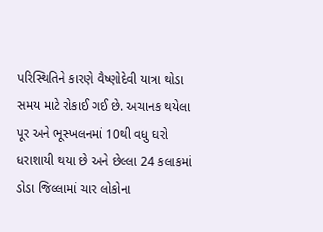પરિસ્થિતિને કારણે વૈષ્ણોદેવી યાત્રા થોડા સમય માટે રોકાઈ ગઈ છે. અચાનક થયેલા પૂર અને ભૂસ્ખલનમાં 10થી વધુ ઘરો ધરાશાયી થયા છે અને છેલ્લા 24 કલાકમાં ડોડા જિલ્લામાં ચાર લોકોના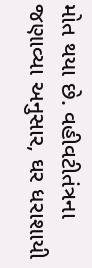મોત થયા છે. વહીવટીતંત્રના જણાવ્યા અનુસાર, ઘર ધરાશાયી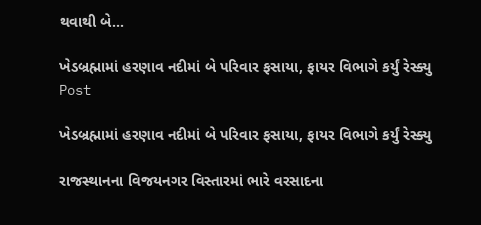થવાથી બે...

ખેડબ્રહ્મામાં હરણાવ નદીમાં બે પરિવાર ફસાયા, ફાયર વિભાગે કર્યું રેસ્ક્યુ
Post

ખેડબ્રહ્મામાં હરણાવ નદીમાં બે પરિવાર ફસાયા, ફાયર વિભાગે કર્યું રેસ્ક્યુ

રાજસ્થાનના વિજયનગર વિસ્તારમાં ભારે વરસાદના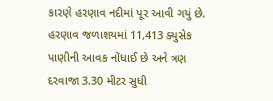કારણે હરણાવ નદીમાં પૂર આવી ગયું છે. હરણાવ જળાશયમાં 11,413 ક્યુસેક પાણીની આવક નોંધાઈ છે અને ત્રણ દરવાજા 3.30 મીટર સુધી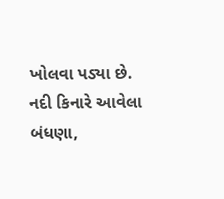ખોલવા પડ્યા છે. નદી કિનારે આવેલા બંધણા,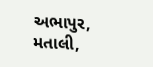અભાપુર, મતાલી,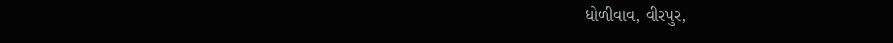ધોળીવાવ, વીરપુર,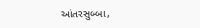આંતરસુબ્બા,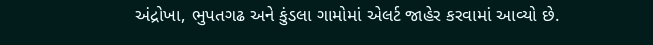અંદ્રોખા, ભુપતગઢ અને કુંડલા ગામોમાં એલર્ટ જાહેર કરવામાં આવ્યો છે.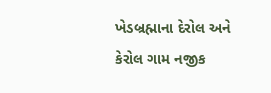ખેડબ્રહ્માના દેરોલ અને કેરોલ ગામ નજીક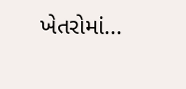ખેતરોમાં...